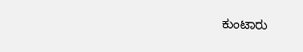ಕುಂಟಾರು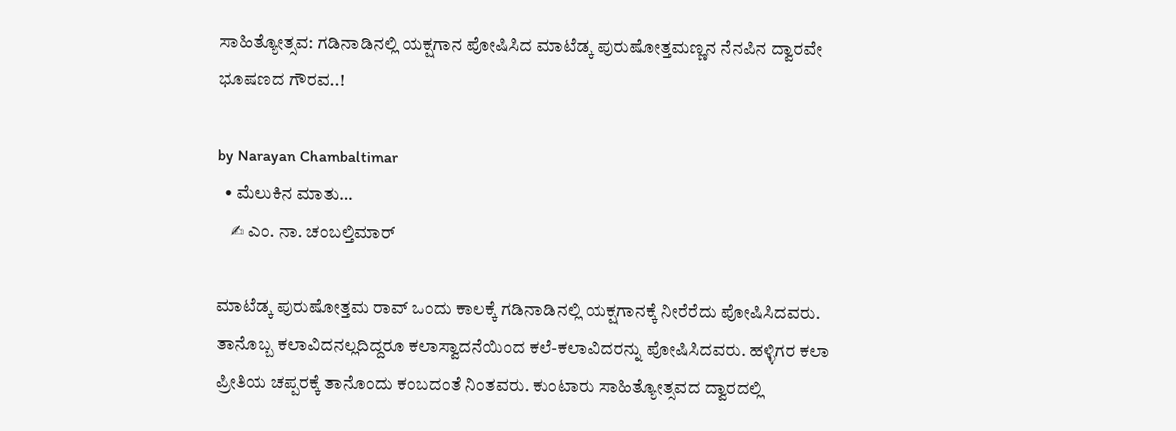ಸಾಹಿತ್ಯೋತ್ಸವ: ಗಡಿನಾಡಿನಲ್ಲಿ ಯಕ್ಷಗಾನ ಪೋಷಿಸಿದ ಮಾಟೆಡ್ಕ ಪುರುಷೋತ್ತಮಣ್ಣನ ನೆನಪಿನ ದ್ವಾರವೇ ಭೂಷಣದ ಗೌರವ..!

by Narayan Chambaltimar
  • ಮೆಲುಕಿನ ಮಾತು…
    ✍ ಎಂ. ನಾ. ಚಂಬಲ್ತಿಮಾರ್

ಮಾಟೆಡ್ಕ ಪುರುಷೋತ್ತಮ ರಾವ್ ಒಂದು ಕಾಲಕ್ಕೆ ಗಡಿನಾಡಿನಲ್ಲಿ ಯಕ್ಷಗಾನಕ್ಕೆ ನೀರೆರೆದು ಪೋಷಿಸಿದವರು. ತಾನೊಬ್ಬ ಕಲಾವಿದನಲ್ಲದಿದ್ದರೂ ಕಲಾಸ್ವಾದನೆಯಿಂದ ಕಲೆ-ಕಲಾವಿದರನ್ನು ಪೋಷಿಸಿದವರು. ಹಳ್ಳಿಗರ ಕಲಾ ಪ್ರೀತಿಯ ಚಪ್ಪರಕ್ಕೆ ತಾನೊಂದು ಕಂಬದಂತೆ ನಿಂತವರು. ಕುಂಟಾರು ಸಾಹಿತ್ಯೋತ್ಸವದ ದ್ವಾರದಲ್ಲಿ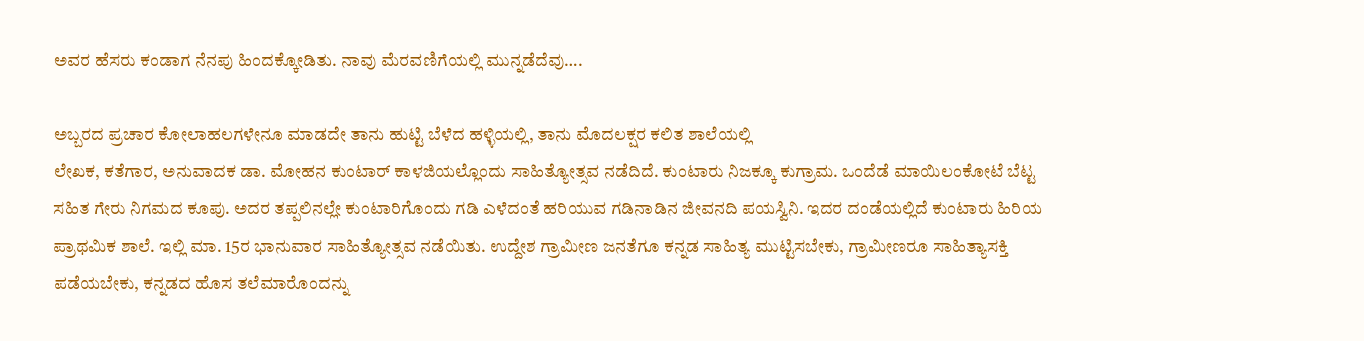ಅವರ ಹೆಸರು ಕಂಡಾಗ ನೆನಪು ಹಿಂದಕ್ಕೋಡಿತು. ನಾವು ಮೆರವಣಿಗೆಯಲ್ಲಿ ಮುನ್ನಡೆದೆವು….

ಅಬ್ಬರದ ಪ್ರಚಾರ ಕೋಲಾಹಲಗಳೇನೂ ಮಾಡದೇ ತಾನು ಹುಟ್ಟಿ ಬೆಳೆದ ಹಳ್ಳಿಯಲ್ಲಿ, ತಾನು ಮೊದಲಕ್ಷರ ಕಲಿತ ಶಾಲೆಯಲ್ಲಿ
ಲೇಖಕ, ಕತೆಗಾರ, ಅನುವಾದಕ ಡಾ. ಮೋಹನ ಕುಂಟಾರ್ ಕಾಳಜಿಯಲ್ಲೊಂದು ಸಾಹಿತ್ಯೋತ್ಸವ ನಡೆದಿದೆ. ಕುಂಟಾರು ನಿಜಕ್ಕೂ ಕುಗ್ರಾಮ. ಒಂದೆಡೆ ಮಾಯಿಲಂಕೋಟೆ ಬೆಟ್ಟ ಸಹಿತ ಗೇರು ನಿಗಮದ ಕೂಪು. ಅದರ ತಪ್ಪಲಿನಲ್ಲೇ ಕುಂಟಾರಿಗೊಂದು ಗಡಿ ಎಳೆದಂತೆ ಹರಿಯುವ ಗಡಿನಾಡಿನ ಜೀವನದಿ ಪಯಸ್ವಿನಿ. ಇದರ ದಂಡೆಯಲ್ಲಿದೆ ಕುಂಟಾರು ಹಿರಿಯ ಪ್ರಾಥಮಿಕ ಶಾಲೆ. ಇಲ್ಲಿ ಮಾ. 15ರ ಭಾನುವಾರ ಸಾಹಿತ್ಯೋತ್ಸವ ನಡೆಯಿತು. ಉದ್ದೇಶ ಗ್ರಾಮೀಣ ಜನತೆಗೂ ಕನ್ನಡ ಸಾಹಿತ್ಯ ಮುಟ್ಟಿಸಬೇಕು, ಗ್ರಾಮೀಣರೂ ಸಾಹಿತ್ಯಾಸಕ್ತಿ ಪಡೆಯಬೇಕು, ಕನ್ನಡದ ಹೊಸ ತಲೆಮಾರೊಂದನ್ನು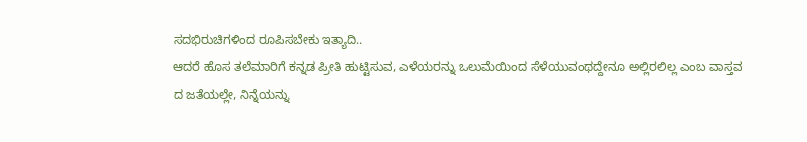ಸದಭಿರುಚಿಗಳಿಂದ ರೂಪಿಸಬೇಕು ಇತ್ಯಾದಿ..
ಆದರೆ ಹೊಸ ತಲೆಮಾರಿಗೆ ಕನ್ನಡ ಪ್ರೀತಿ ಹುಟ್ಟಿಸುವ, ಎಳೆಯರನ್ನು ಒಲುಮೆಯಿಂದ ಸೆಳೆಯುವಂಥದ್ದೇನೂ ಅಲ್ಲಿರಲಿಲ್ಲ ಎಂಬ ವಾಸ್ತವ
ದ ಜತೆಯಲ್ಲೇ, ನಿನ್ನೆಯನ್ನು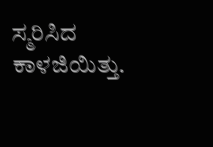ಸ್ಮರಿಸಿದ ಕಾಳಜಿಯಿತ್ತು.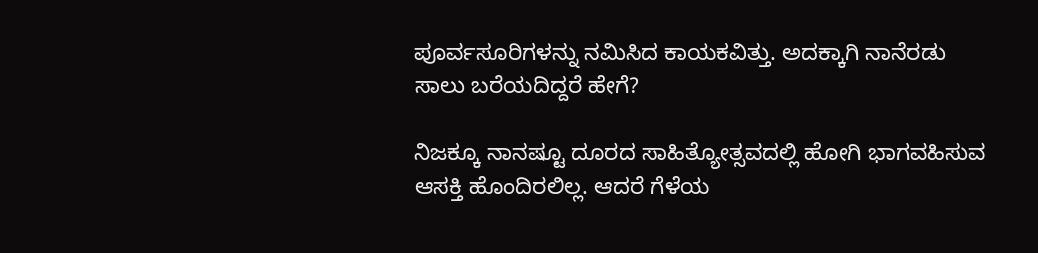ಪೂರ್ವಸೂರಿಗಳನ್ನು ನಮಿಸಿದ ಕಾಯಕವಿತ್ತು. ಅದಕ್ಕಾಗಿ ನಾನೆರಡು ಸಾಲು ಬರೆಯದಿದ್ದರೆ ಹೇಗೆ?

ನಿಜಕ್ಕೂ ನಾನಷ್ಟೂ ದೂರದ ಸಾಹಿತ್ಯೋತ್ಸವದಲ್ಲಿ ಹೋಗಿ ಭಾಗವಹಿಸುವ ಆಸಕ್ತಿ ಹೊಂದಿರಲಿಲ್ಲ. ಆದರೆ ಗೆಳೆಯ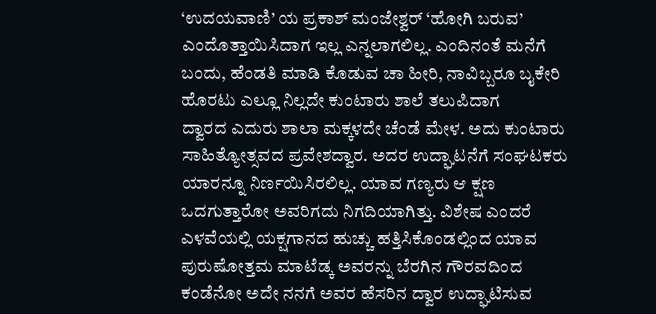‘ಉದಯವಾಣಿ’ ಯ ಪ್ರಕಾಶ್ ಮಂಜೇಶ್ವರ್ ‘ಹೋಗಿ ಬರುವ’ ಎಂದೊತ್ತಾಯಿಸಿದಾಗ ಇಲ್ಲ ಎನ್ನಲಾಗಲಿಲ್ಲ. ಎಂದಿನಂತೆ ಮನೆಗೆ ಬಂದು, ಹೆಂಡತಿ ಮಾಡಿ ಕೊಡುವ ಚಾ ಹೀರಿ, ನಾವಿಬ್ಬರೂ ಬೖಕೇರಿ ಹೊರಟು ಎಲ್ಲೂ ನಿಲ್ಲದೇ ಕುಂಟಾರು ಶಾಲೆ ತಲುಪಿದಾಗ
ದ್ವಾರದ ಎದುರು ಶಾಲಾ ಮಕ್ಕಳದೇ ಚೆಂಡೆ ಮೇಳ. ಅದು ಕುಂಟಾರು ಸಾಹಿತ್ಯೋತ್ಸವದ ಪ್ರವೇಶದ್ವಾರ. ಅದರ ಉದ್ಘಾಟನೆಗೆ ಸಂಘಟಕರು ಯಾರನ್ನೂ ನಿರ್ಣಯಿಸಿರಲಿಲ್ಲ. ಯಾವ ಗಣ್ಯರು ಆ ಕ್ಷಣ ಒದಗುತ್ತಾರೋ ಅವರಿಗದು ನಿಗದಿಯಾಗಿತ್ತು. ವಿಶೇಷ ಎಂದರೆ ಎಳವೆಯಲ್ಲಿ ಯಕ್ಷಗಾನದ ಹುಚ್ಚು ಹತ್ತಿಸಿಕೊಂಡಲ್ಲಿಂದ ಯಾವ ಪುರುಷೋತ್ತಮ ಮಾಟೆಡ್ಕ ಅವರನ್ನು ಬೆರಗಿನ ಗೌರವದಿಂದ ಕಂಡೆನೋ ಅದೇ ನನಗೆ ಅವರ ಹೆಸರಿನ ದ್ವಾರ ಉದ್ಘಾಟಿಸುವ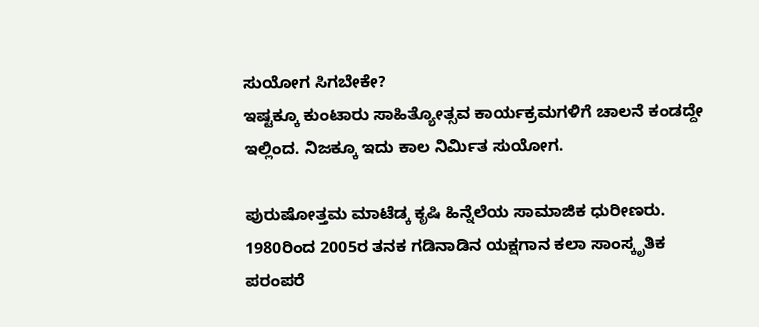ಸುಯೋಗ ಸಿಗಬೇಕೇ?
ಇಷ್ಟಕ್ಕೂ ಕುಂಟಾರು ಸಾಹಿತ್ಯೋತ್ಸವ ಕಾರ್ಯಕ್ರಮಗಳಿಗೆ ಚಾಲನೆ ಕಂಡದ್ದೇ ಇಲ್ಲಿಂದ. ನಿಜಕ್ಕೂ ಇದು ಕಾಲ ನಿರ್ಮಿತ ಸುಯೋಗ.

ಪುರುಷೋತ್ತಮ ಮಾಟೆಡ್ಕ ಕೃಷಿ ಹಿನ್ನೆಲೆಯ ಸಾಮಾಜಿಕ ಧುರೀಣರು. 1980ರಿಂದ 2005ರ ತನಕ ಗಡಿನಾಡಿನ ಯಕ್ಷಗಾನ ಕಲಾ ಸಾಂಸ್ಕೃತಿಕ ಪರಂಪರೆ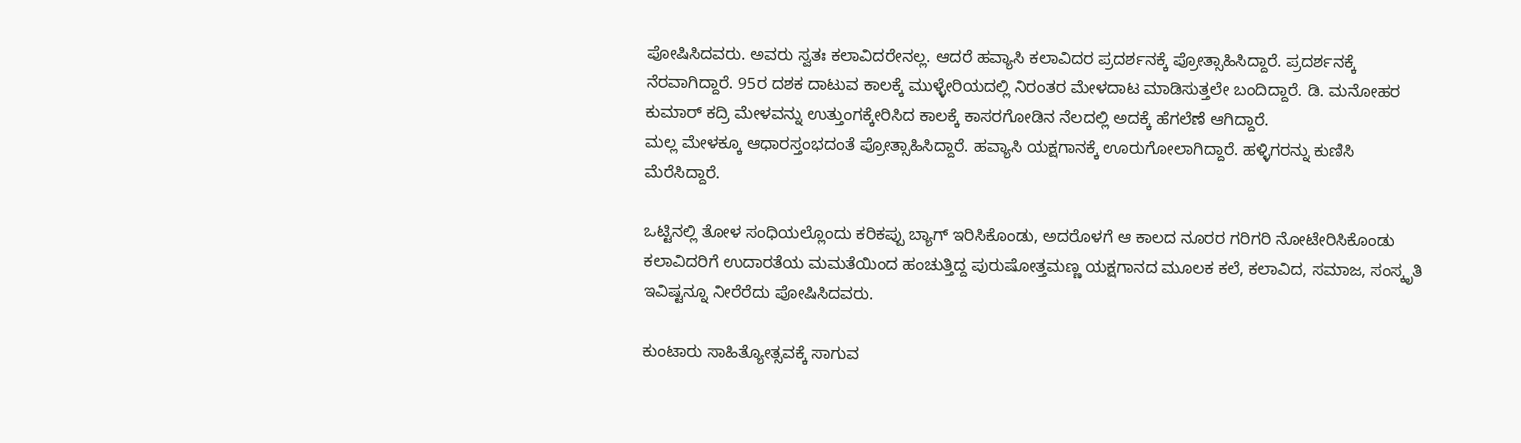ಪೋಷಿಸಿದವರು. ಅವರು ಸ್ವತಃ ಕಲಾವಿದರೇನಲ್ಲ. ಆದರೆ ಹವ್ಯಾಸಿ ಕಲಾವಿದರ ಪ್ರದರ್ಶನಕ್ಕೆ ಪ್ರೋತ್ಸಾಹಿಸಿದ್ದಾರೆ. ಪ್ರದರ್ಶನಕ್ಕೆ ನೆರವಾಗಿದ್ದಾರೆ. 95ರ ದಶಕ ದಾಟುವ ಕಾಲಕ್ಕೆ ಮುಳ್ಳೇರಿಯದಲ್ಲಿ ನಿರಂತರ ಮೇಳದಾಟ ಮಾಡಿಸುತ್ತಲೇ ಬಂದಿದ್ದಾರೆ. ಡಿ. ಮನೋಹರ ಕುಮಾರ್ ಕದ್ರಿ ಮೇಳವನ್ನು ಉತ್ತುಂಗಕ್ಕೇರಿಸಿದ ಕಾಲಕ್ಕೆ ಕಾಸರಗೋಡಿನ ನೆಲದಲ್ಲಿ ಅದಕ್ಕೆ ಹೆಗಲೆಣೆ ಆಗಿದ್ದಾರೆ.
ಮಲ್ಲ ಮೇಳಕ್ಕೂ ಆಧಾರಸ್ತಂಭದಂತೆ ಪ್ರೋತ್ಸಾಹಿಸಿದ್ದಾರೆ. ಹವ್ಯಾಸಿ ಯಕ್ಷಗಾನಕ್ಕೆ ಊರುಗೋಲಾಗಿದ್ದಾರೆ. ಹಳ್ಳಿಗರನ್ನು ಕುಣಿಸಿ ಮೆರೆಸಿದ್ದಾರೆ.

ಒಟ್ಟಿನಲ್ಲಿ ತೋಳ ಸಂಧಿಯಲ್ಲೊಂದು ಕರಿಕಪ್ಪು ಬ್ಯಾಗ್ ಇರಿಸಿಕೊಂಡು, ಅದರೊಳಗೆ ಆ ಕಾಲದ ನೂರರ ಗರಿಗರಿ ನೋಟೇರಿಸಿಕೊಂಡು ಕಲಾವಿದರಿಗೆ ಉದಾರತೆಯ ಮಮತೆಯಿಂದ ಹಂಚುತ್ತಿದ್ದ ಪುರುಷೋತ್ತಮಣ್ಣ ಯಕ್ಷಗಾನದ ಮೂಲಕ ಕಲೆ, ಕಲಾವಿದ, ಸಮಾಜ, ಸಂಸ್ಕೃತಿ ಇವಿಷ್ಟನ್ನೂ ನೀರೆರೆದು ಪೋಷಿಸಿದವರು.

ಕುಂಟಾರು ಸಾಹಿತ್ಯೋತ್ಸವಕ್ಕೆ ಸಾಗುವ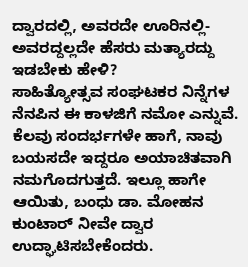ದ್ವಾರದಲ್ಲಿ, ಅವರದೇ ಊರಿನಲ್ಲಿ-ಅವರದ್ದಲ್ಲದೇ ಹೆಸರು ಮತ್ಯಾರದ್ದು ಇಡಬೇಕು ಹೇಳಿ?
ಸಾಹಿತ್ಯೋತ್ಸವ ಸಂಘಟಕರ ನಿನ್ನೆಗಳ ನೆನಪಿನ ಈ ಕಾಳಜಿಗೆ ನಮೋ ಎನ್ನುವೆ. ಕೆಲವು ಸಂದರ್ಭಗಳೇ ಹಾಗೆ, ನಾವು ಬಯಸದೇ ಇದ್ದರೂ ಅಯಾಚಿತವಾಗಿ ನಮಗೊದಗುತ್ತದೆ. ಇಲ್ಲೂ ಹಾಗೇ ಆಯಿತು, ಬಂಧು ಡಾ. ಮೋಹನ ಕುಂಟಾರ್ ನೀವೇ ದ್ವಾರ ಉದ್ಘಾಟಿಸಬೇಕೆಂದರು.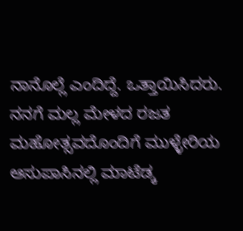ನಾನೊಲ್ಲೆ ಎಂದಿದ್ದೆ. ಒತ್ತಾಯಿಸಿದರು. ನನಗೆ ಮಲ್ಲ ಮೇಳದ ರಜತ ಮಹೋತ್ಸವದೊಂದಿಗೆ ಮುಳ್ಳೇರಿಯ ಆಸುಪಾಸಿನಲ್ಲಿ ಮಾಟೆಡ್ಕ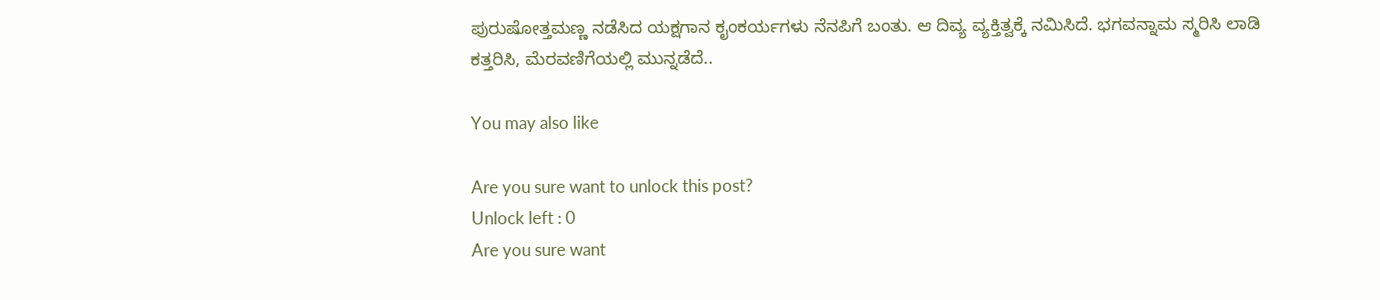ಪುರುಷೋತ್ತಮಣ್ಣ ನಡೆಸಿದ ಯಕ್ಷಗಾನ ಕೖಂಕರ್ಯಗಳು ನೆನಪಿಗೆ ಬಂತು. ಆ ದಿವ್ಯ ವ್ಯಕ್ತಿತ್ವಕ್ಕೆ ನಮಿಸಿದೆ. ಭಗವನ್ನಾಮ ಸ್ಮರಿಸಿ ಲಾಡಿ ಕತ್ತರಿಸಿ, ಮೆರವಣಿಗೆಯಲ್ಲಿ ಮುನ್ನಡೆದೆ..

You may also like

Are you sure want to unlock this post?
Unlock left : 0
Are you sure want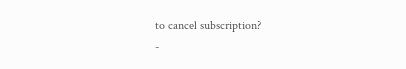to cancel subscription?
-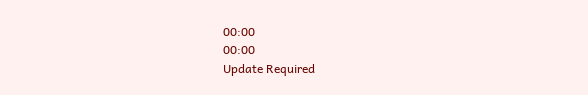00:00
00:00
Update Required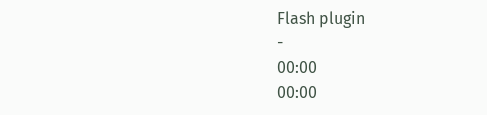Flash plugin
-
00:00
00:00